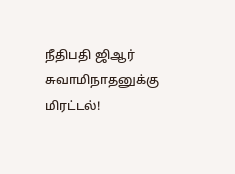நீதிபதி ஜிஆர் சுவாமிநாதனுக்கு மிரட்டல்!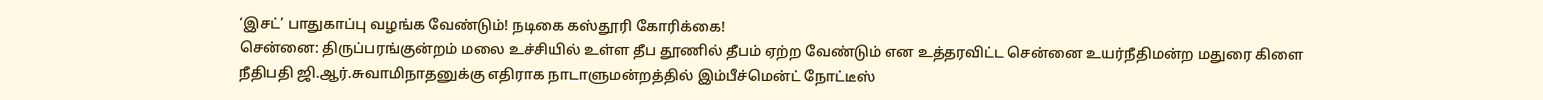‘இசட்’ பாதுகாப்பு வழங்க வேண்டும்! நடிகை கஸ்தூரி கோரிக்கை!
சென்னை: திருப்பரங்குன்றம் மலை உச்சியில் உள்ள தீப தூணில் தீபம் ஏற்ற வேண்டும் என உத்தரவிட்ட சென்னை உயர்நீதிமன்ற மதுரை கிளை நீதிபதி ஜி.ஆர்.சுவாமிநாதனுக்கு எதிராக நாடாளுமன்றத்தில் இம்பீச்மென்ட் நோட்டீஸ்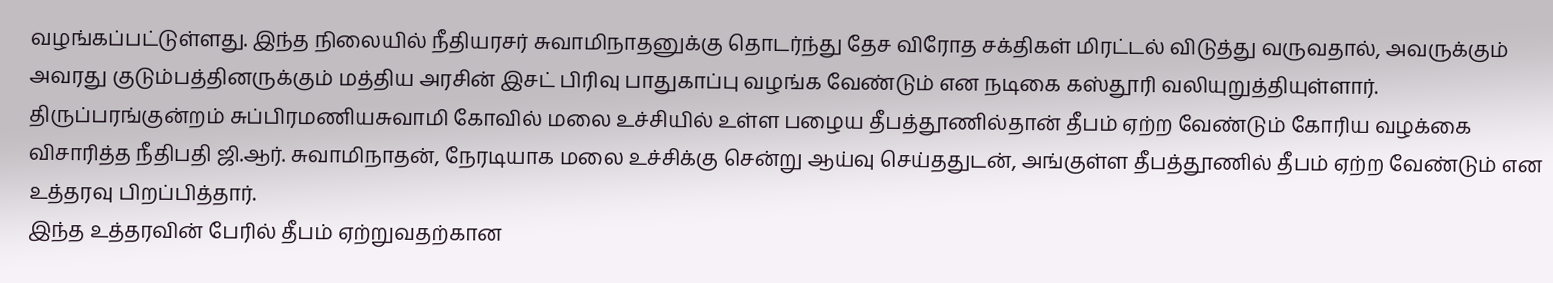வழங்கப்பட்டுள்ளது. இந்த நிலையில் நீதியரசர் சுவாமிநாதனுக்கு தொடர்ந்து தேச விரோத சக்திகள் மிரட்டல் விடுத்து வருவதால், அவருக்கும் அவரது குடும்பத்தினருக்கும் மத்திய அரசின் இசட் பிரிவு பாதுகாப்பு வழங்க வேண்டும் என நடிகை கஸ்தூரி வலியுறுத்தியுள்ளார்.
திருப்பரங்குன்றம் சுப்பிரமணியசுவாமி கோவில் மலை உச்சியில் உள்ள பழைய தீபத்தூணில்தான் தீபம் ஏற்ற வேண்டும் கோரிய வழக்கை விசாரித்த நீதிபதி ஜி.ஆர். சுவாமிநாதன், நேரடியாக மலை உச்சிக்கு சென்று ஆய்வு செய்ததுடன், அங்குள்ள தீபத்தூணில் தீபம் ஏற்ற வேண்டும் என உத்தரவு பிறப்பித்தார்.
இந்த உத்தரவின் பேரில் தீபம் ஏற்றுவதற்கான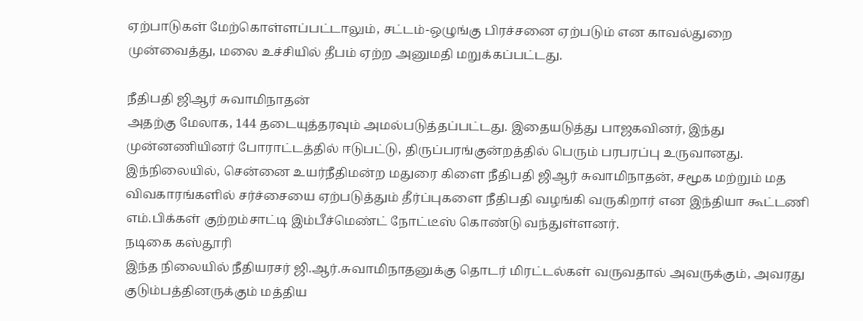ஏற்பாடுகள் மேற்கொள்ளப்பட்டாலும், சட்டம்-ஒழுங்கு பிரச்சனை ஏற்படும் என காவல்துறை முன்வைத்து, மலை உச்சியில் தீபம் ஏற்ற அனுமதி மறுக்கப்பட்டது.

நீதிபதி ஜிஆர் சுவாமிநாதன்
அதற்கு மேலாக, 144 தடையுத்தரவும் அமல்படுத்தப்பட்டது. இதையடுத்து பாஜகவினர், இந்து முன்னணியினர் போராட்டத்தில் ஈடுபட்டு, திருப்பரங்குன்றத்தில் பெரும் பரபரப்பு உருவானது. இந்நிலையில், சென்னை உயர்நீதிமன்ற மதுரை கிளை நீதிபதி ஜிஆர் சுவாமிநாதன், சமூக மற்றும் மத விவகாரங்களில் சர்ச்சையை ஏற்படுத்தும் தீர்ப்புகளை நீதிபதி வழங்கி வருகிறார் என இந்தியா கூட்டணி எம்.பிக்கள் குற்றம்சாட்டி இம்பீச்மெண்ட் நோட்டீஸ் கொண்டு வந்துள்ளனர்.
நடிகை கஸ்தூரி
இந்த நிலையில் நீதியரசர் ஜி.ஆர்.சுவாமிநாதனுக்கு தொடர் மிரட்டல்கள் வருவதால் அவருக்கும், அவரது குடும்பத்தினருக்கும் மத்திய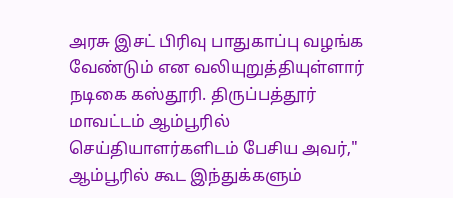அரசு இசட் பிரிவு பாதுகாப்பு வழங்க வேண்டும் என வலியுறுத்தியுள்ளார் நடிகை கஸ்தூரி. திருப்பத்தூர் மாவட்டம் ஆம்பூரில் செய்தியாளர்களிடம் பேசிய அவர்," ஆம்பூரில் கூட இந்துக்களும்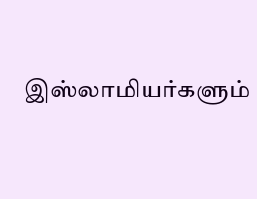இஸ்லாமியர்களும்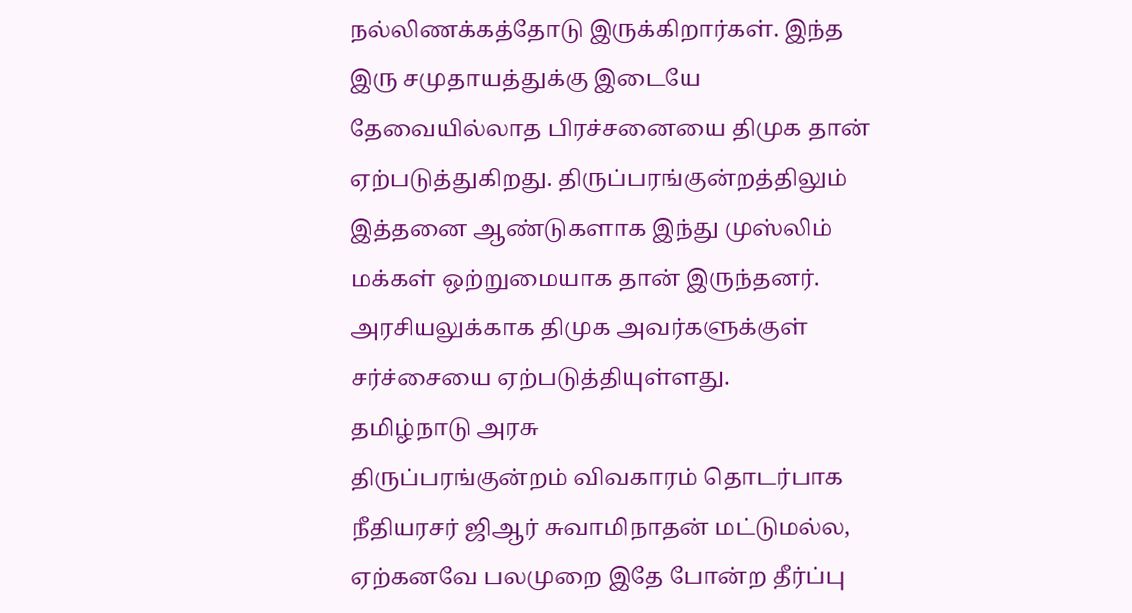நல்லிணக்கத்தோடு இருக்கிறார்கள். இந்த இரு சமுதாயத்துக்கு இடையே தேவையில்லாத பிரச்சனையை திமுக தான் ஏற்படுத்துகிறது. திருப்பரங்குன்றத்திலும் இத்தனை ஆண்டுகளாக இந்து முஸ்லிம் மக்கள் ஒற்றுமையாக தான் இருந்தனர். அரசியலுக்காக திமுக அவர்களுக்குள் சர்ச்சையை ஏற்படுத்தியுள்ளது.
தமிழ்நாடு அரசு
திருப்பரங்குன்றம் விவகாரம் தொடர்பாக நீதியரசர் ஜிஆர் சுவாமிநாதன் மட்டுமல்ல, ஏற்கனவே பலமுறை இதே போன்ற தீர்ப்பு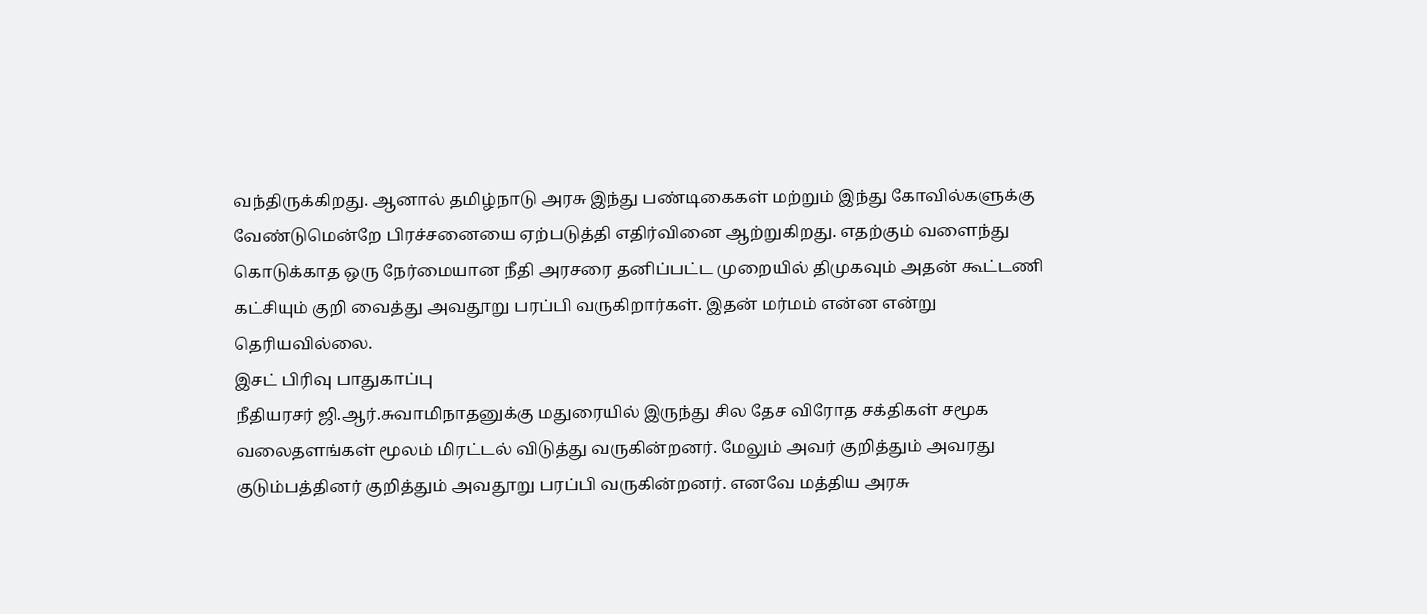வந்திருக்கிறது. ஆனால் தமிழ்நாடு அரசு இந்து பண்டிகைகள் மற்றும் இந்து கோவில்களுக்கு வேண்டுமென்றே பிரச்சனையை ஏற்படுத்தி எதிர்வினை ஆற்றுகிறது. எதற்கும் வளைந்து கொடுக்காத ஒரு நேர்மையான நீதி அரசரை தனிப்பட்ட முறையில் திமுகவும் அதன் கூட்டணி கட்சியும் குறி வைத்து அவதூறு பரப்பி வருகிறார்கள். இதன் மர்மம் என்ன என்று தெரியவில்லை.
இசட் பிரிவு பாதுகாப்பு
நீதியரசர் ஜி.ஆர்.சுவாமிநாதனுக்கு மதுரையில் இருந்து சில தேச விரோத சக்திகள் சமூக வலைதளங்கள் மூலம் மிரட்டல் விடுத்து வருகின்றனர். மேலும் அவர் குறித்தும் அவரது குடும்பத்தினர் குறித்தும் அவதூறு பரப்பி வருகின்றனர். எனவே மத்திய அரசு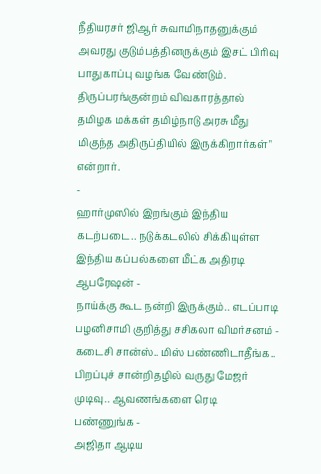நீதியரசர் ஜிஆர் சுவாமிநாதனுக்கும் அவரது குடும்பத்தினருக்கும் இசட் பிரிவு பாதுகாப்பு வழங்க வேண்டும். திருப்பரங்குன்றம் விவகாரத்தால் தமிழக மக்கள் தமிழ்நாடு அரசு மீது மிகுந்த அதிருப்தியில் இருக்கிறார்கள்" என்றார்.
-
ஹார்முஸில் இறங்கும் இந்திய கடற்படை.. நடுக்கடலில் சிக்கியுள்ள இந்திய கப்பல்களை மீட்க அதிரடி ஆபரேஷன் -
நாய்க்கு கூட நன்றி இருக்கும்.. எடப்பாடி பழனிசாமி குறித்து சசிகலா விமர்சனம் -
கடைசி சான்ஸ்.. மிஸ் பண்ணிடாதீங்க.. பிறப்புச் சான்றிதழில் வருது மேஜர் முடிவு.. ஆவணங்களை ரெடி பண்ணுங்க -
அஜிதா ஆடிய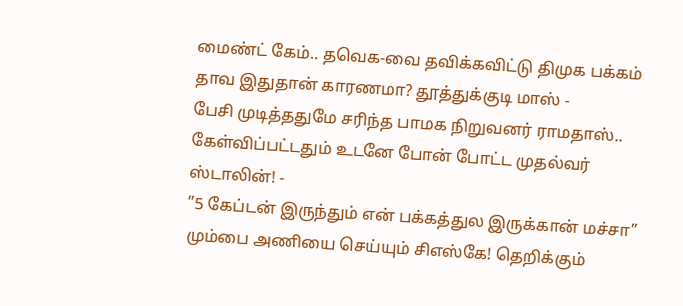மைண்ட் கேம்.. தவெக-வை தவிக்கவிட்டு திமுக பக்கம் தாவ இதுதான் காரணமா? தூத்துக்குடி மாஸ் -
பேசி முடித்ததுமே சரிந்த பாமக நிறுவனர் ராமதாஸ்.. கேள்விப்பட்டதும் உடனே போன் போட்ட முதல்வர் ஸ்டாலின்! -
”5 கேப்டன் இருந்தும் என் பக்கத்துல இருக்கான் மச்சா” மும்பை அணியை செய்யும் சிஎஸ்கே! தெறிக்கும்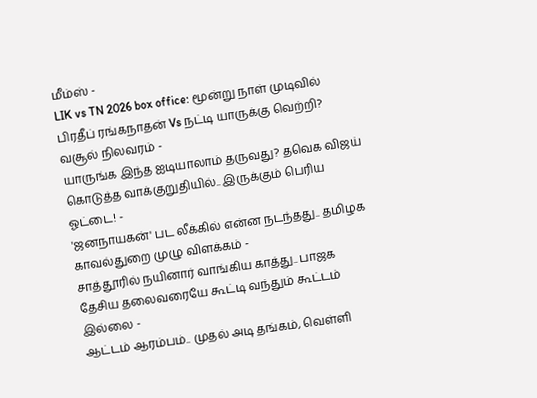மீம்ஸ் -
LIK vs TN 2026 box office: மூன்று நாள் முடிவில் பிரதீப் ரங்கநாதன் Vs நட்டி யாருக்கு வெற்றி? வசூல் நிலவரம் -
யாருங்க இந்த ஐடியாலாம் தருவது? தவெக விஜய் கொடுத்த வாக்குறுதியில்.. இருக்கும் பெரிய ஓட்டை! -
'ஜனநாயகன்' பட லீக்கில் என்ன நடந்தது.. தமிழக காவல்துறை முழு விளக்கம் -
சாத்தூரில் நயினார் வாங்கிய காத்து.. பாஜக தேசிய தலைவரையே கூட்டி வந்தும் கூட்டம் இல்லை -
ஆட்டம் ஆரம்பம்.. முதல் அடி தங்கம், வெள்ளி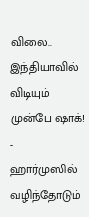விலை.. இந்தியாவில் விடியும் முன்பே ஷாக்! -
ஹார்முஸில் வழிந்தோடும்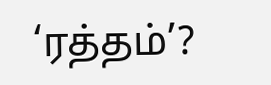‘ரத்தம்’?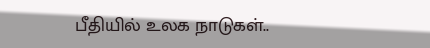பீதியில் உலக நாடுகள்..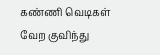கண்ணி வெடிகள் வேற குவிந்து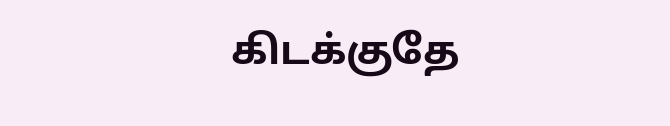கிடக்குதே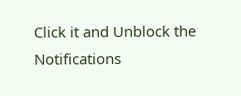Click it and Unblock the Notifications